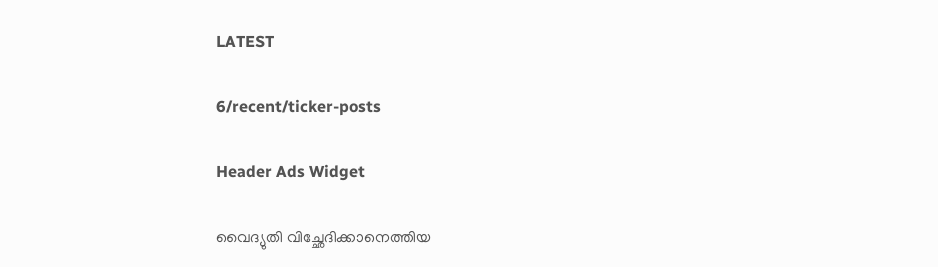LATEST

6/recent/ticker-posts

Header Ads Widget

വൈദ്യുതി വിച്ഛേദിക്കാനെത്തിയ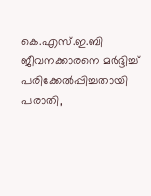കെ.എസ്.ഇ.ബി ജീവനക്കാരനെ മർദ്ദിച്ച് പരിക്കേൽപ്പിച്ചതായി പരാതി,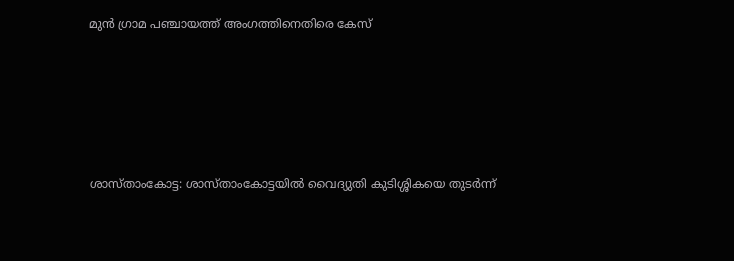മുൻ ഗ്രാമ പഞ്ചായത്ത് അംഗത്തിനെതിരെ കേസ്





ശാസ്താംകോട്ട: ശാസ്താംകോട്ടയിൽ വൈദ്യുതി കുടിശ്ശികയെ തുടർന്ന്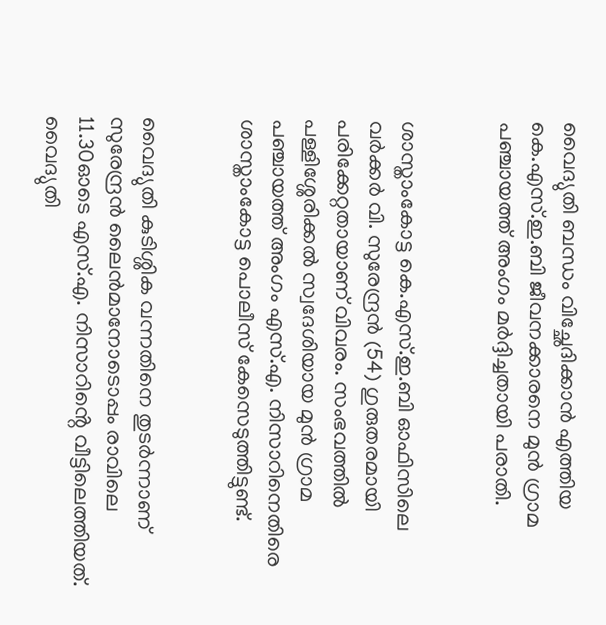വൈദ്യുതി ബന്ധം വിച്ഛേദിക്കാൻ എത്തിയ കെ.എസ്.ഇ.ബി ജീവനക്കാരനെ മുൻ ഗ്രാമ പഞ്ചായത്ത് അംഗം മർദ്ദിച്ചതായി പരാതി.


ശാസ്താംകോട്ട കെ.എസ്.ഇ.ബി ഓഫിസിലെ വർക്കർ വി. സുരേന്ദ്രൻ (54) ഗുരുതരമായി പരിക്കേറ്റതായാണ് വിവരം. സംഭവത്തിൽ പള്ളിശ്ശേരിക്കൽ സ്വദേശിയായ മുൻ ഗ്രാമ പഞ്ചായത്ത് അംഗം എസ്.എ. നിസാറിനെതിരെ ശാസ്താംകോട്ട പൊലീസ് കേസെടുത്തിട്ടുണ്ട്.


വൈദ്യുതി കുടിശ്ശിക വന്നതിനെ തുടർന്നാണ് സുരേന്ദ്രൻ ലൈൻമാനോടൊപ്പം രാവിലെ 11.30ഓടെ എസ്.എ. നിസാറിൻ്റെ വീട്ടിലെത്തിയത്. വൈദ്യുതി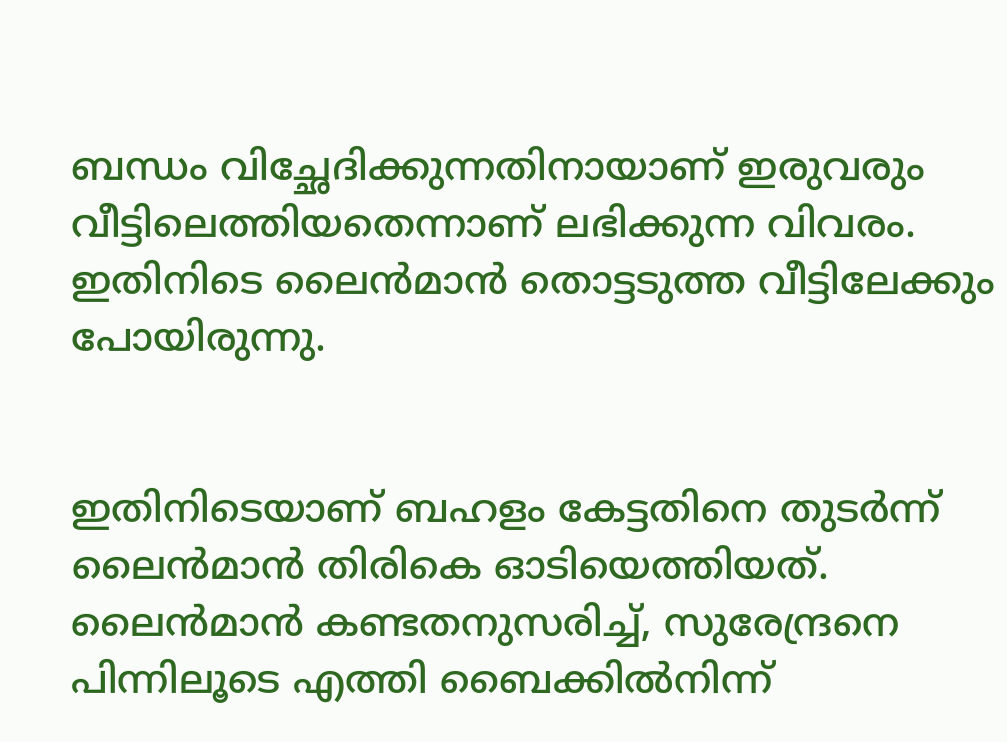ബന്ധം വിച്ഛേദിക്കുന്നതിനായാണ് ഇരുവരും വീട്ടിലെത്തിയതെന്നാണ് ലഭിക്കുന്ന വിവരം. ഇതിനിടെ ലൈൻമാൻ തൊട്ടടുത്ത വീട്ടിലേക്കും പോയിരുന്നു.


ഇതിനിടെയാണ് ബഹളം കേട്ടതിനെ തുടർന്ന് ലൈൻമാൻ തിരികെ ഓടിയെത്തിയത്. ലൈൻമാൻ കണ്ടതനുസരിച്ച്, സുരേന്ദ്രനെ പിന്നിലൂടെ എത്തി ബൈക്കിൽനിന്ന്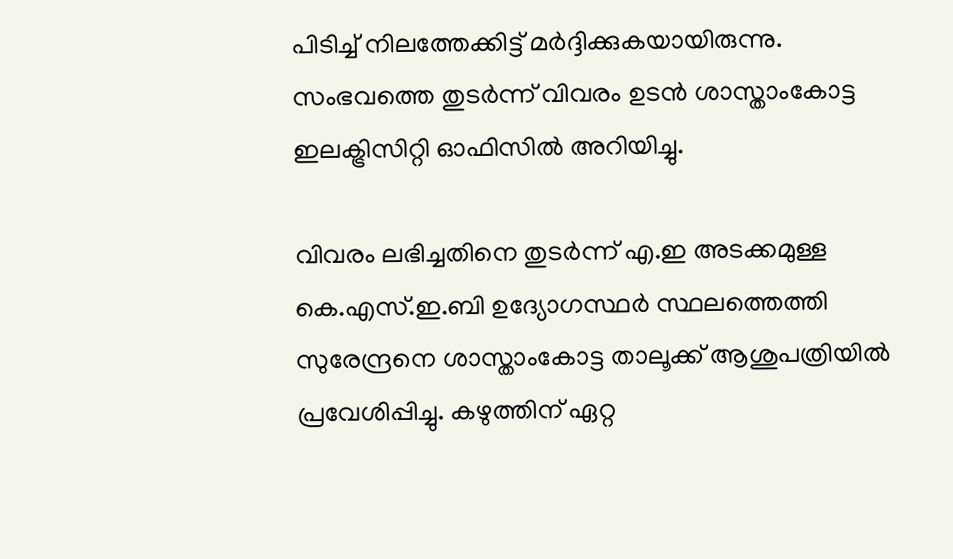പിടിച്ച് നിലത്തേക്കിട്ട് മർദ്ദിക്കുകയായിരുന്നു. സംഭവത്തെ തുടർന്ന് വിവരം ഉടൻ ശാസ്താംകോട്ട ഇലക്ട്രിസിറ്റി ഓഫിസിൽ അറിയിച്ചു.

വിവരം ലഭിച്ചതിനെ തുടർന്ന് എ.ഇ അടക്കമുള്ള കെ.എസ്.ഇ.ബി ഉദ്യോഗസ്ഥർ സ്ഥലത്തെത്തി സുരേന്ദ്രനെ ശാസ്താംകോട്ട താലൂക്ക് ആശുപത്രിയിൽ പ്രവേശിപ്പിച്ചു. കഴുത്തിന് ഏറ്റ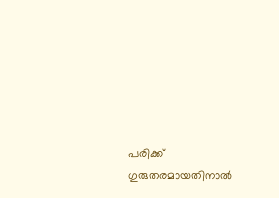പരിക്ക് ഗുരുതരമായതിനാൽ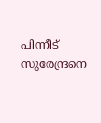പിന്നീട് സുരേന്ദ്രനെ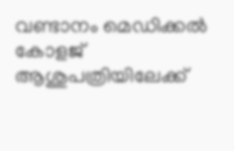വണ്ടാനം മെഡിക്കൽ കോളജ് ആശുപത്രിയിലേക്ക്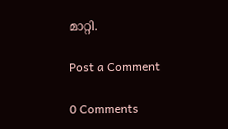മാറ്റി.

Post a Comment

0 Comments